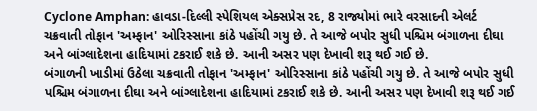Cyclone Amphan: હાવડા-દિલ્લી સ્પેશિયલ એક્સપ્રેસ રદ, 8 રાજ્યોમાં ભારે વરસાદની એલર્ટ
ચક્રવાતી તોફાન 'અમ્ફાન' ઓરિસ્સાના કાંઠે પહોંચી ગયુ છે. તે આજે બપોર સુધી પશ્ચિમ બંગાળના દીઘા અને બાંગ્લાદેશના હાદિયામાં ટકરાઈ શકે છે. આની અસર પણ દેખાવી શરૂ થઈ ગઈ છે.
બંગાળની ખાડીમાં ઉઠેલા ચક્રવાતી તોફાન 'અમ્ફાન' ઓરિસ્સાના કાંઠે પહોંચી ગયુ છે. તે આજે બપોર સુધી પશ્ચિમ બંગાળના દીઘા અને બાંગ્લાદેશના હાદિયામાં ટકરાઈ શકે છે. આની અસર પણ દેખાવી શરૂ થઈ ગઈ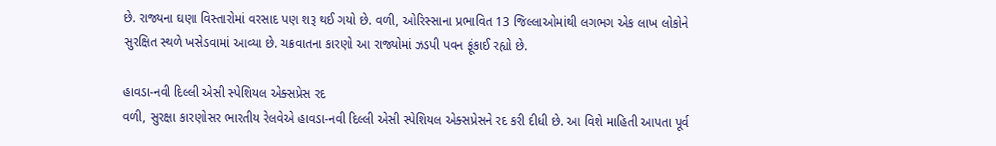છે. રાજ્યના ઘણા વિસ્તારોમાં વરસાદ પણ શરૂ થઈ ગયો છે. વળી, ઓરિસ્સાના પ્રભાવિત 13 જિલ્લાઓમાંથી લગભગ એક લાખ લોકોને સુરક્ષિત સ્થળે ખસેડવામાં આવ્યા છે. ચક્રવાતના કારણો આ રાજ્યોમાં ઝડપી પવન ફૂંકાઈ રહ્યો છે.

હાવડા-નવી દિલ્લી એસી સ્પેશિયલ એક્સપ્રેસ રદ
વળી, સુરક્ષા કારણોસર ભારતીય રેલવેએ હાવડા-નવી દિલ્લી એસી સ્પેશિયલ એક્સપ્રેસને રદ કરી દીધી છે. આ વિશે માહિતી આપતા પૂર્વ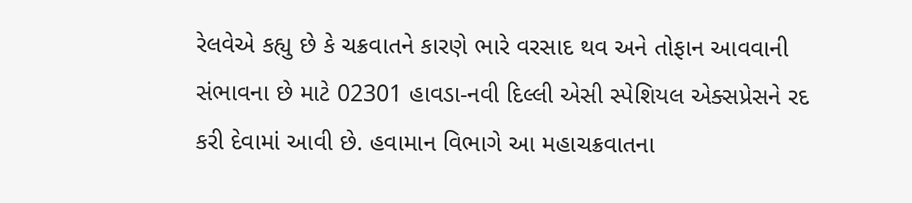રેલવેએ કહ્યુ છે કે ચક્રવાતને કારણે ભારે વરસાદ થવ અને તોફાન આવવાની સંભાવના છે માટે 02301 હાવડા-નવી દિલ્લી એસી સ્પેશિયલ એક્સપ્રેસને રદ કરી દેવામાં આવી છે. હવામાન વિભાગે આ મહાચક્રવાતના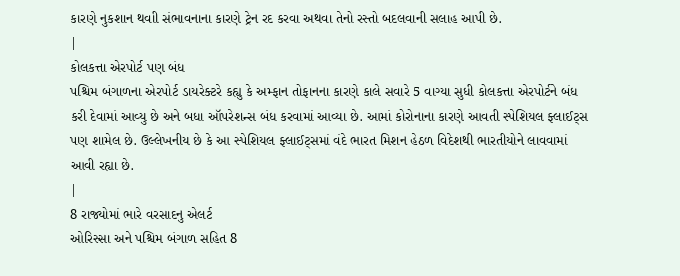કારણે નુકશાન થવાી સંભાવનાના કારણે ટ્રેન રદ કરવા અથવા તેનો રસ્તો બદલવાની સલાહ આપી છે.
|
કોલકત્તા એરપોર્ટ પણ બંધ
પશ્ચિમ બંગાળના એરપોર્ટ ડાયરેક્ટરે કહ્યુ કે અમ્ફાન તોફાનના કારણે કાલે સવારે 5 વાગ્યા સુધી કોલકત્તા એરપોર્ટને બંધ કરી દેવામાં આવ્યુ છે અને બધા ઑપરેશન્સ બંધ કરવામાં આવ્યા છે. આમાં કોરોનાના કારણે આવતી સ્પેશિયલ ફ્લાઈટ્સ પણ શામેલ છે. ઉલ્લેખનીય છે કે આ સ્પેશિયલ ફ્લાઈટ્સમાં વંદે ભારત મિશન હેઠળ વિદેશથી ભારતીયોને લાવવામાં આવી રહ્યા છે.
|
8 રાજ્યોમાં ભારે વરસાદનુ એલર્ટ
ઓરિસ્સા અને પશ્ચિમ બંગાળ સહિત 8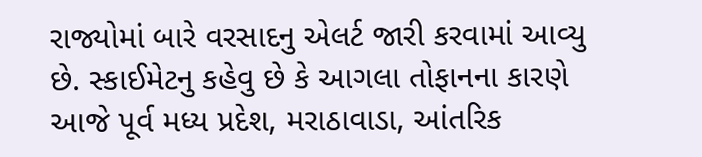રાજ્યોમાં બારે વરસાદનુ એલર્ટ જારી કરવામાં આવ્યુ છે. સ્કાઈમેટનુ કહેવુ છે કે આગલા તોફાનના કારણે આજે પૂર્વ મધ્ય પ્રદેશ, મરાઠાવાડા, આંતરિક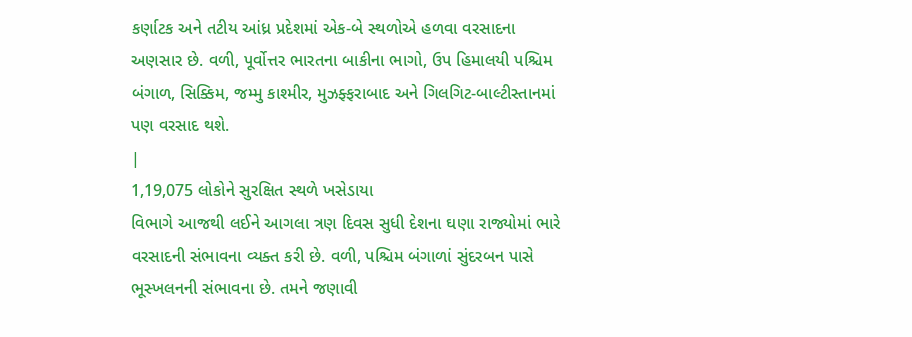કર્ણાટક અને તટીય આંધ્ર પ્રદેશમાં એક-બે સ્થળોએ હળવા વરસાદના અણસાર છે. વળી, પૂર્વોત્તર ભારતના બાકીના ભાગો, ઉપ હિમાલયી પશ્ચિમ બંગાળ, સિક્કિમ, જમ્મુ કાશ્મીર, મુઝફ્ફરાબાદ અને ગિલગિટ-બાલ્ટીસ્તાનમાં પણ વરસાદ થશે.
|
1,19,075 લોકોને સુરક્ષિત સ્થળે ખસેડાયા
વિભાગે આજથી લઈને આગલા ત્રણ દિવસ સુધી દેશના ઘણા રાજ્યોમાં ભારે વરસાદની સંભાવના વ્યક્ત કરી છે. વળી, પશ્ચિમ બંગાળાં સુંદરબન પાસે ભૂસ્ખલનની સંભાવના છે. તમને જણાવી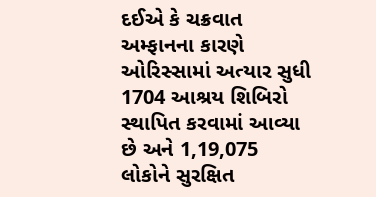દઈએ કે ચક્રવાત અમ્ફાનના કારણે ઓરિસ્સામાં અત્યાર સુધી 1704 આશ્રય શિબિરો સ્થાપિત કરવામાં આવ્યા છે અને 1,19,075 લોકોને સુરક્ષિત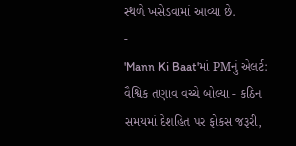સ્થળે ખસેડવામાં આવ્યા છે.
-
'Mann Ki Baat'માં PMનું એલર્ટ: વૈશ્વિક તણાવ વચ્ચે બોલ્યા - કઠિન સમયમાં દેશહિત પર ફોકસ જરૂરી,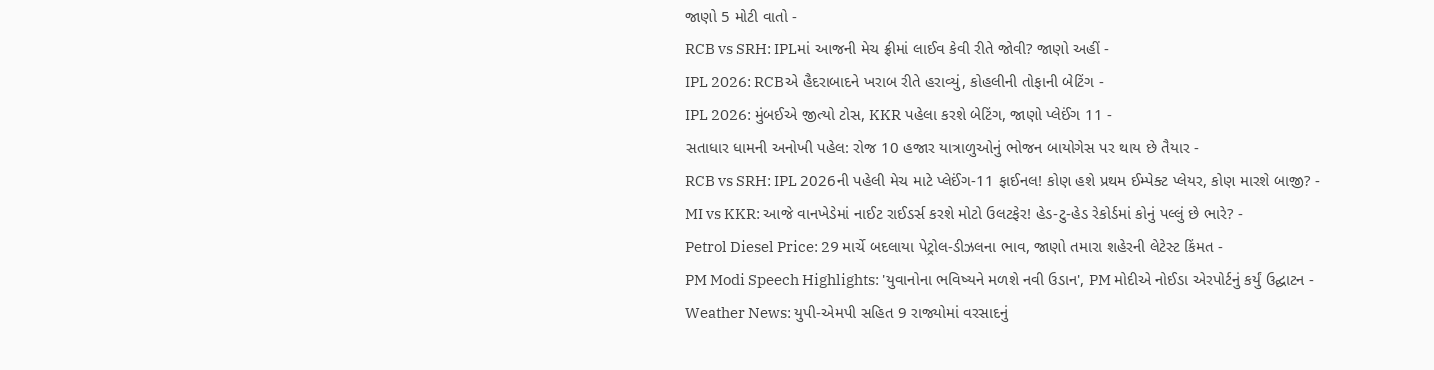જાણો 5 મોટી વાતો -
RCB vs SRH: IPLમાં આજની મેચ ફ્રીમાં લાઈવ કેવી રીતે જોવી? જાણો અહીં -
IPL 2026: RCBએ હૈદરાબાદને ખરાબ રીતે હરાવ્યું, કોહલીની તોફાની બેટિંગ -
IPL 2026: મુંબઈએ જીત્યો ટોસ, KKR પહેલા કરશે બેટિંગ, જાણો પ્લેઈંગ 11 -
સતાધાર ધામની અનોખી પહેલ: રોજ 10 હજાર યાત્રાળુઓનું ભોજન બાયોગેસ પર થાય છે તૈયાર -
RCB vs SRH: IPL 2026ની પહેલી મેચ માટે પ્લેઈંગ-11 ફાઈનલ! કોણ હશે પ્રથમ ઈમ્પેક્ટ પ્લેયર, કોણ મારશે બાજી? -
MI vs KKR: આજે વાનખેડેમાં નાઈટ રાઈડર્સ કરશે મોટો ઉલટફેર! હેડ-ટુ-હેડ રેકોર્ડમાં કોનું પલ્લું છે ભારે? -
Petrol Diesel Price: 29 માર્ચે બદલાયા પેટ્રોલ-ડીઝલના ભાવ, જાણો તમારા શહેરની લેટેસ્ટ કિંમત -
PM Modi Speech Highlights: 'યુવાનોના ભવિષ્યને મળશે નવી ઉડાન', PM મોદીએ નોઈડા એરપોર્ટનું કર્યું ઉદ્ઘાટન -
Weather News: યુપી-એમપી સહિત 9 રાજ્યોમાં વરસાદનું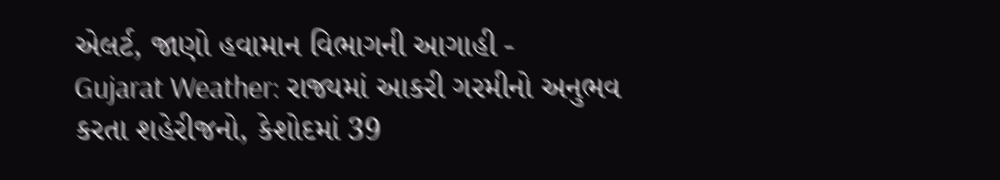એલર્ટ, જાણો હવામાન વિભાગની આગાહી -
Gujarat Weather: રાજ્યમાં આકરી ગરમીનો અનુભવ કરતા શહેરીજનો, કેશોદમાં 39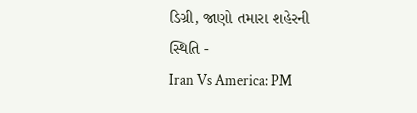ડિગ્રી, જાણો તમારા શહેરની સ્થિતિ -
Iran Vs America: PM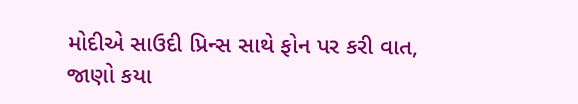મોદીએ સાઉદી પ્રિન્સ સાથે ફોન પર કરી વાત, જાણો કયા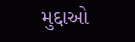મુદ્દાઓ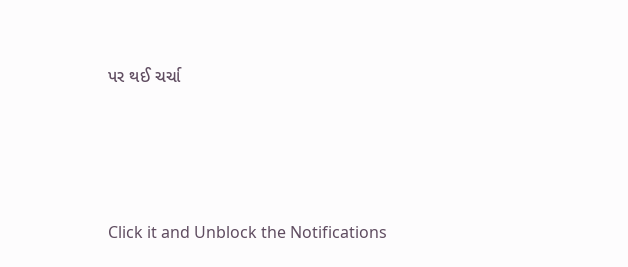પર થઈ ચર્ચા






Click it and Unblock the Notifications